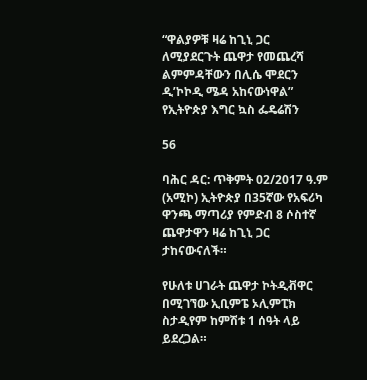“ዋልያዎቹ ዛሬ ከጊኒ ጋር ለሚያደርጉት ጨዋታ የመጨረሻ ልምምዳቸውን በሊሴ ሞደርን ዲ’ኮኮዲ ሜዳ አከናውነዋል” የኢትዮጵያ እግር ኳስ ፌዴሬሽን

56

ባሕር ዳር: ጥቅምት 02/2017 ዓ.ም (አሚኮ) ኢትዮጵያ በ35ኛው የአፍሪካ ዋንጫ ማጣሪያ የምድብ 8 ሶስተኛ ጨዋታዋን ዛሬ ከጊኒ ጋር ታከናውናለች።

የሁለቱ ሀገራት ጨዋታ ኮትዲቭዋር በሚገኘው ኢቢምፔ ኦሊምፒክ ስታዲየም ከምሽቱ 1 ሰዓት ላይ ይደረጋል።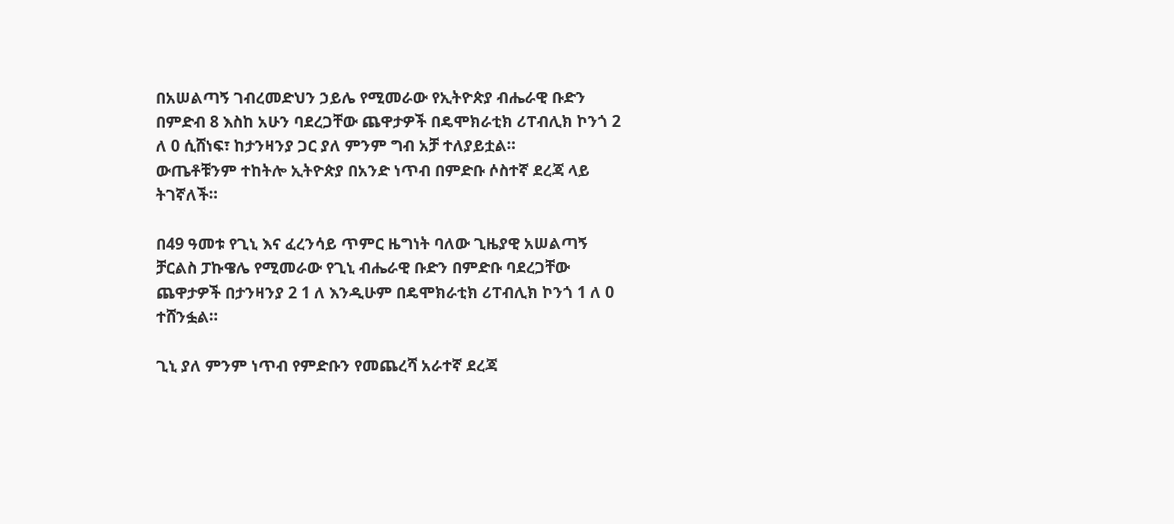በአሠልጣኝ ገብረመድህን ኃይሌ የሚመራው የኢትዮጵያ ብሔራዊ ቡድን በምድብ 8 እስከ አሁን ባደረጋቸው ጨዋታዎች በዴሞክራቲክ ሪፐብሊክ ኮንጎ 2 ለ 0 ሲሸነፍ፣ ከታንዛንያ ጋር ያለ ምንም ግብ አቻ ተለያይቷል።
ውጤቶቹንም ተከትሎ ኢትዮጵያ በአንድ ነጥብ በምድቡ ሶስተኛ ደረጃ ላይ ትገኛለች።

በ49 ዓመቱ የጊኒ እና ፈረንሳይ ጥምር ዜግነት ባለው ጊዜያዊ አሠልጣኝ ቻርልስ ፓኩዌሌ የሚመራው የጊኒ ብሔራዊ ቡድን በምድቡ ባደረጋቸው ጨዋታዎች በታንዛንያ 2 1 ለ እንዲሁም በዴሞክራቲክ ሪፐብሊክ ኮንጎ 1 ለ 0 ተሸንፏል።

ጊኒ ያለ ምንም ነጥብ የምድቡን የመጨረሻ አራተኛ ደረጃ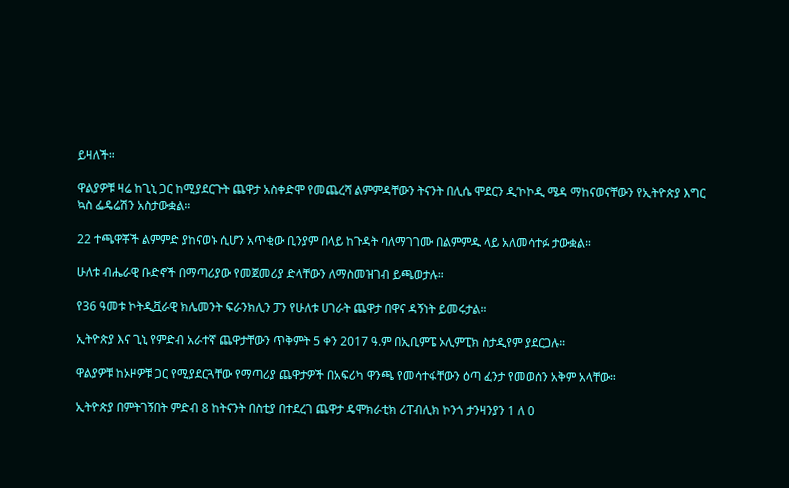ይዛለች።

ዋልያዎቹ ዛሬ ከጊኒ ጋር ከሚያደርጉት ጨዋታ አስቀድሞ የመጨረሻ ልምምዳቸውን ትናንት በሊሴ ሞደርን ዲ’ኮኮዲ ሜዳ ማከናወናቸውን የኢትዮጵያ እግር ኳስ ፌዴሬሽን አስታውቋል።

22 ተጫዋቾች ልምምድ ያከናወኑ ሲሆን አጥቂው ቢንያም በላይ ከጉዳት ባለማገገሙ በልምምዱ ላይ አለመሳተፉ ታውቋል።

ሁለቱ ብሔራዊ ቡድኖች በማጣሪያው የመጀመሪያ ድላቸውን ለማስመዝገብ ይጫወታሉ።

የ36 ዓመቱ ኮትዲቯራዊ ክሌመንት ፍራንክሊን ፓን የሁለቱ ሀገራት ጨዋታ በዋና ዳኝነት ይመሩታል።

ኢትዮጵያ እና ጊኒ የምድብ አራተኛ ጨዋታቸውን ጥቅምት 5 ቀን 2017 ዓ.ም በኢቢምፔ ኦሊምፒክ ስታዲየም ያደርጋሉ።

ዋልያዎቹ ከኦዞዎቹ ጋር የሚያደርጓቸው የማጣሪያ ጨዋታዎች በአፍሪካ ዋንጫ የመሳተፋቸውን ዕጣ ፈንታ የመወሰን አቅም አላቸው።

ኢትዮጵያ በምትገኝበት ምድብ 8 ከትናንት በስቲያ በተደረገ ጨዋታ ዴሞክራቲክ ሪፐብሊክ ኮንጎ ታንዛንያን 1 ለ 0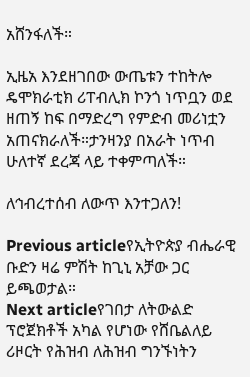አሸንፋለች።

ኢዜአ እንደዘገበው ውጤቱን ተከትሎ ዴሞክራቲክ ሪፐብሊክ ኮንጎ ነጥቧን ወደ ዘጠኝ ከፍ በማድረግ የምድብ መሪነቷን አጠናክራለች።ታንዛንያ በአራት ነጥብ ሁለተኛ ደረጃ ላይ ተቀምጣለች።

ለኅብረተሰብ ለውጥ እንተጋለን!

Previous articleየኢትዮጵያ ብሔራዊ ቡድን ዛሬ ምሽት ከጊኒ አቻው ጋር ይጫወታል።
Next articleየገበታ ለትውልድ ፕሮጀክቶች አካል የሆነው የሸቤልለይ ሪዞርት የሕዝብ ለሕዝብ ግንኙነትን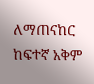ለማጠናከር ከፍተኛ አቅም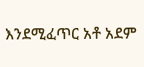እንደሚፈጥር አቶ አደም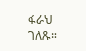ፋራህ ገለጹ።